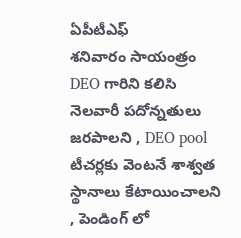ఏపీటీఎఫ్
శనివారం సాయంత్రం DEO గారిని కలిసి నెలవారీ పదోన్నతులు జరపాలని , DEO pool టీచర్లకు వెంటనే శాశ్వత స్థానాలు కేటాయించాలని , పెండింగ్ లో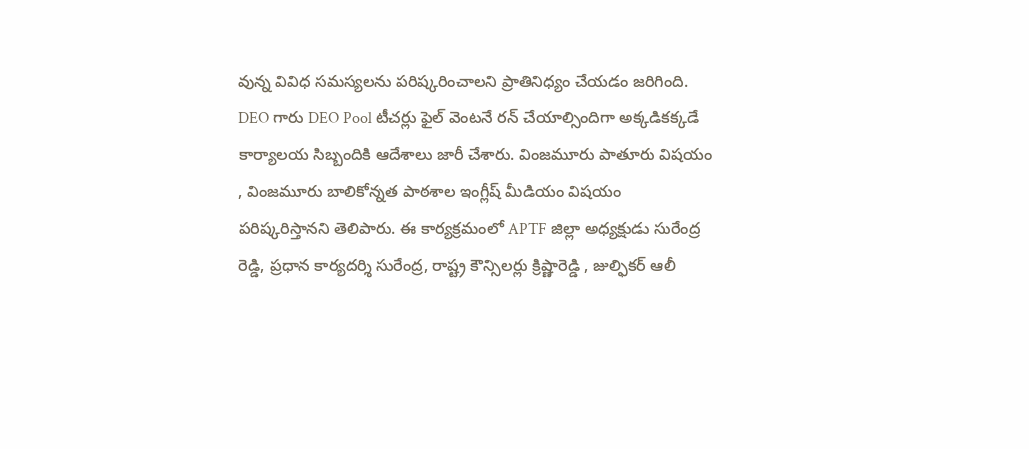వున్న వివిధ సమస్యలను పరిష్కరించాలని ప్రాతినిధ్యం చేయడం జరిగింది. DEO గారు DEO Pool టీచర్లు ఫైల్ వెంటనే రన్ చేయాల్సిందిగా అక్కడికక్కడే కార్యాలయ సిబ్బందికి ఆదేశాలు జారీ చేశారు. వింజమూరు పాతూరు విషయం , వింజమూరు బాలికోన్నత పాఠశాల ఇంగ్లీష్ మీడియం విషయం పరిష్కరిస్తానని తెలిపారు. ఈ కార్యక్రమంలో APTF జిల్లా అధ్యక్షుడు సురేంద్ర రెడ్డి, ప్రధాన కార్యదర్శి సురేంద్ర, రాష్ట్ర కౌన్సిలర్లు క్రిష్ణారెడ్డి , జుల్ఫికర్ ఆలీ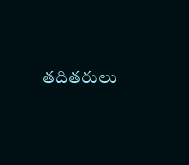తదితరులు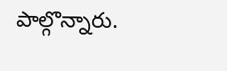పాల్గొన్నారు.